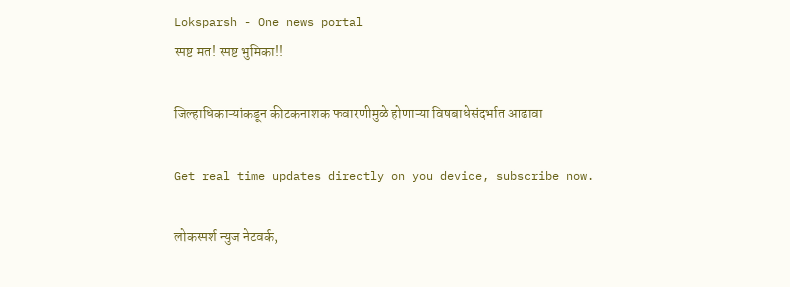Loksparsh - One news portal
स्पष्ट मत! स्पष्ट भुमिका!!

जिल्हाधिकाऱ्यांकडून कीटकनाशक फवारणीमुळे होणाऱ्या विषबाधेसंदर्भात आढावा

Get real time updates directly on you device, subscribe now.

लोकस्पर्श न्युज नेटवर्क,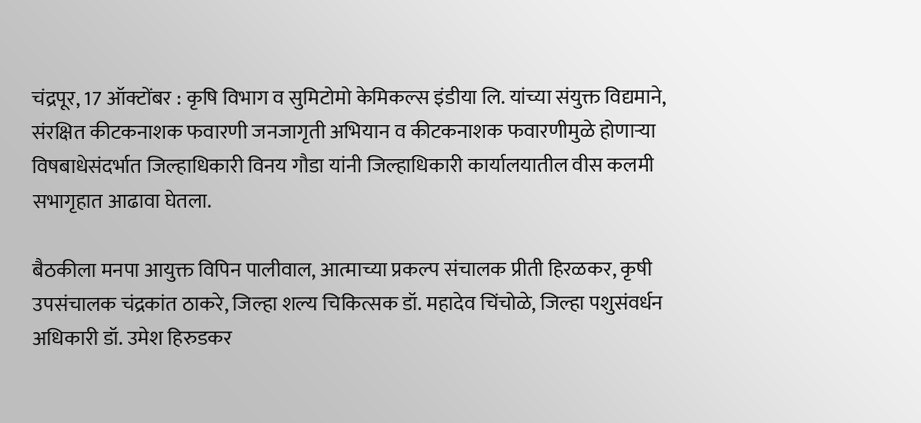चंद्रपूर, 17 ऑक्टोंबर : कृ‍षि विभाग व सुमिटोमो केमिकल्स इंडीया लि. यांच्या संयुक्त विद्यमाने, संरक्षित कीटकनाशक फवारणी जनजागृती अभियान व कीटकनाशक फवारणीमुळे होणाऱ्या विषबाधेसंदर्भात जिल्हाधिकारी विनय गौडा यांनी जिल्हाधिकारी कार्यालयातील वीस कलमी सभागृहात आढावा घेतला.

बैठकीला मनपा आयुक्त विपिन पालीवाल, आत्माच्या प्रकल्प संचालक प्रीती हिरळकर, कृषी उपसंचालक चंद्रकांत ठाकरे, जिल्हा शल्य चिकित्सक डॉ. महादेव चिंचोळे, जिल्हा पशुसंवर्धन अधिकारी डॉ. उमेश हिरुडकर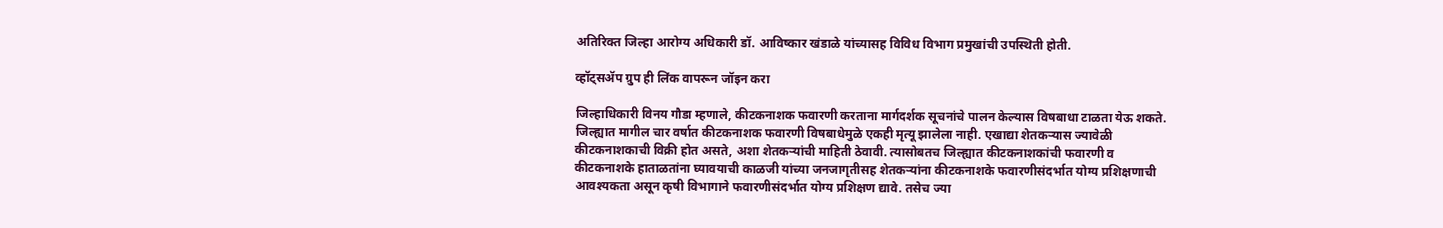अतिरिक्त जिल्हा आरोग्य अधिकारी डॉ. आविष्कार खंडाळे यांच्यासह विविध विभाग प्रमुखांची उपस्थिती होती.

व्हॉट्सॲप ग्रुप ही लिंक वापरून जॉइन करा

जिल्हाधिकारी विनय गौडा म्हणाले, कीटकनाशक फवारणी करताना मार्गदर्शक सूचनांचे पालन केल्यास विषबाधा टाळता येऊ शकते. जिल्ह्यात मागील चार वर्षात कीटकनाशक फवारणी विषबाधेमुळे एकही मृत्यू झालेला नाही. एखाद्या शेतकऱ्यास ज्यावेळी कीटकनाशकाची विक्री होत असते, अशा शेतकऱ्यांची माहिती ठेवावी. त्यासोबतच जिल्ह्यात कीटकनाशकांची फवारणी व कीटकनाशके हाताळतांना घ्यावयाची काळजी यांच्या जनजागृतीसह शेतकऱ्यांना कीटकनाशके फवारणीसंदर्भात योग्य प्रशिक्षणाची आवश्यकता असून कृषी विभागाने फवारणीसंदर्भात योग्य प्रशिक्षण द्यावे. तसेच ज्या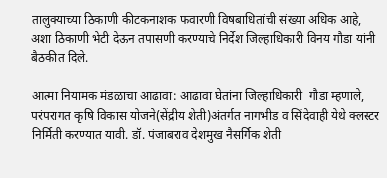तालुक्याच्या ठिकाणी कीटकनाशक फवारणी विषबाधितांची संख्या अधिक आहे, अशा ठिकाणी भेटी देऊन तपासणी करण्याचे निर्देश जिल्हाधिकारी विनय गौडा यांनी बैठकीत दिले.

आत्मा नियामक मंडळाचा आढावा: आढावा घेतांना जिल्हाधिकारी  गौडा म्हणाले, परंपरागत कृषि विकास योजने(सेंद्रीय शेती)अंतर्गत नागभीड व सिंदेवाही येथे क्लस्टर निर्मिती करण्यात यावी. डॉ. पंजाबराव देशमुख नैसर्गिक शेती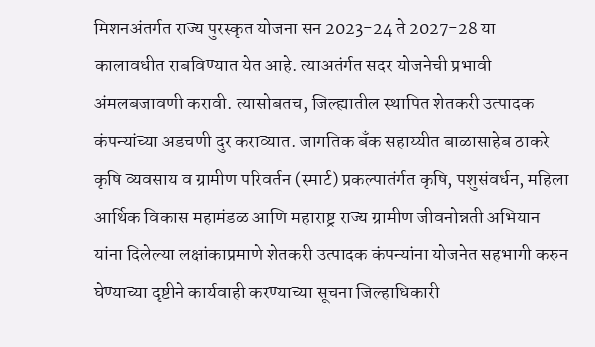मिशनअंतर्गत राज्य पुरस्कृत योजना सन 2023-24 ते 2027-28 या कालावधीत राबविण्यात येत आहे. त्याअतंर्गत सदर योजनेची प्रभावी अंमलबजावणी करावी. त्यासोबतच, जिल्ह्यातील स्थापित शेतकरी उत्पादक कंपन्यांच्या अडचणी दुर कराव्यात. जागतिक बँक सहाय्यीत बाळासाहेब ठाकरे कृषि व्यवसाय व ग्रामीण परिवर्तन (स्मार्ट) प्रकल्पातंर्गत कृषि, पशुसंवर्धन, महिला आर्थिक विकास महामंडळ आणि महाराष्ट्र राज्य ग्रामीण जीवनोन्नती अभियान यांना दिलेल्या लक्षांकाप्रमाणे शेतकरी उत्पादक कंपन्यांना योजनेत सहभागी करुन घेण्याच्या दृष्टीने कार्यवाही करण्याच्या सूचना जिल्हाधिकारी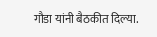गौडा यांनी बैठकीत दिल्या.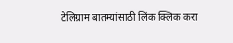टेलिग्राम बातम्यांसाठी लिंक क्लिक करा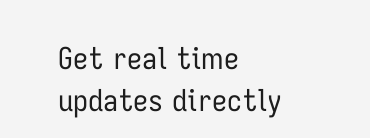Get real time updates directly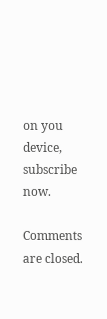on you device, subscribe now.

Comments are closed.